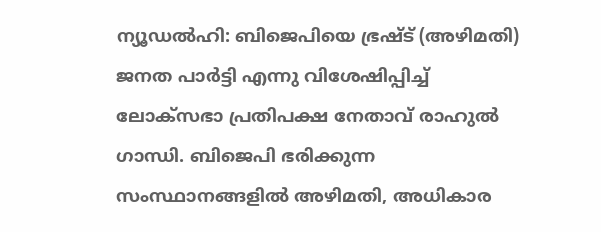ന്യൂഡൽഹി: ബിജെപിയെ ഭ്രഷ്ട് (അഴിമതി) ജനത പാർട്ടി എന്നു വിശേഷിപ്പിച്ച് ലോക്സഭാ പ്രതിപക്ഷ നേതാവ് രാഹുൽ ഗാന്ധി. ബിജെപി ഭരിക്കുന്ന സംസ്ഥാനങ്ങളിൽ അഴിമതി, അധികാര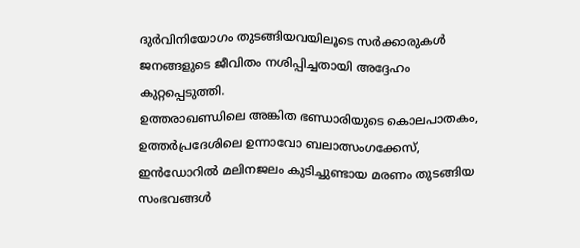ദുർവിനിയോഗം തുടങ്ങിയവയിലൂടെ സർക്കാരുകൾ ജനങ്ങളുടെ ജീവിതം നശിപ്പിച്ചതായി അദ്ദേഹം കുറ്റപ്പെടുത്തി.
ഉത്തരാഖണ്ഡിലെ അങ്കിത ഭണ്ഡാരിയുടെ കൊലപാതകം, ഉത്തർപ്രദേശിലെ ഉന്നാവോ ബലാത്സംഗക്കേസ്, ഇൻഡോറിൽ മലിനജലം കുടിച്ചുണ്ടായ മരണം തുടങ്ങിയ സംഭവങ്ങൾ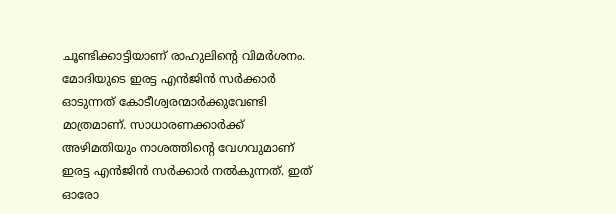ചൂണ്ടിക്കാട്ടിയാണ് രാഹുലിന്റെ വിമർശനം.
മോദിയുടെ ഇരട്ട എൻജിൻ സർക്കാർ ഓടുന്നത് കോടീശ്വരന്മാർക്കുവേണ്ടി മാത്രമാണ്. സാധാരണക്കാർക്ക് അഴിമതിയും നാശത്തിന്റെ വേഗവുമാണ് ഇരട്ട എൻജിൻ സർക്കാർ നൽകുന്നത്. ഇത് ഓരോ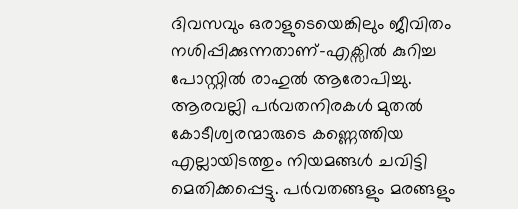ദിവസവും ഒരാളുടെയെങ്കിലും ജീവിതം നശിപ്പിക്കുന്നതാണ്-എക്സിൽ കുറിച്ച പോസ്റ്റിൽ രാഹുൽ ആരോപിച്ചു.
ആരവല്ലി പർവതനിരകൾ മുതൽ കോടീശ്വരന്മാരുടെ കണ്ണെത്തിയ എല്ലായിടത്തും നിയമങ്ങൾ ചവിട്ടി മെതിക്കപ്പെട്ടു. പർവതങ്ങളും മരങ്ങളും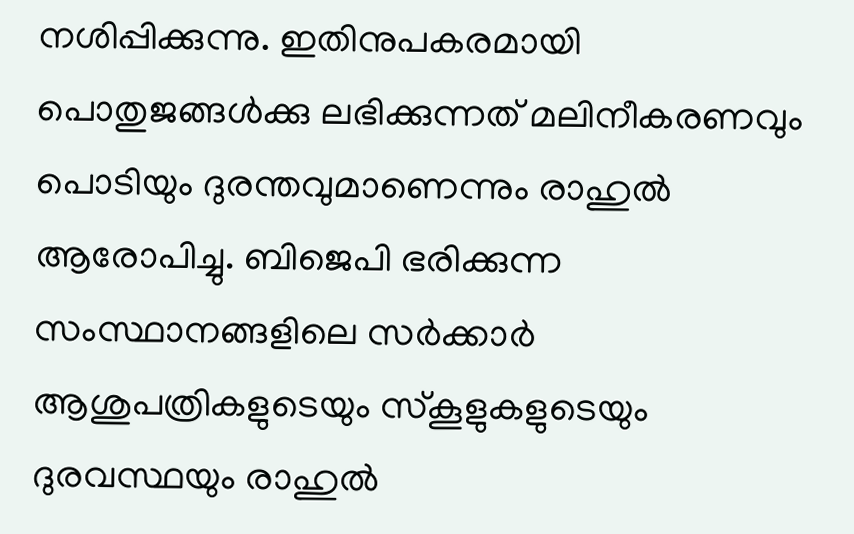നശിപ്പിക്കുന്നു. ഇതിനുപകരമായി പൊതുജങ്ങൾക്കു ലഭിക്കുന്നത് മലിനീകരണവും പൊടിയും ദുരന്തവുമാണെന്നും രാഹുൽ ആരോപിച്ചു. ബിജെപി ഭരിക്കുന്ന സംസ്ഥാനങ്ങളിലെ സർക്കാർ ആശുപത്രികളുടെയും സ്കൂളുകളുടെയും ദുരവസ്ഥയും രാഹുൽ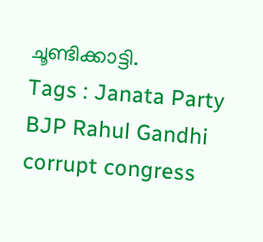ചൂണ്ടിക്കാട്ടി.
Tags : Janata Party BJP Rahul Gandhi corrupt congress